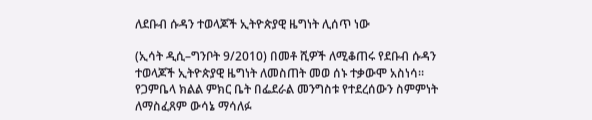ለደቡብ ሱዳን ተወላጆች ኢትዮጵያዊ ዜግነት ሊሰጥ ነው

(ኢሳት ዲሲ–ግንቦት 9/2010) በመቶ ሺዎች ለሚቆጠሩ የደቡብ ሱዳን ተወላጆች ኢትዮጵያዊ ዜግነት ለመስጠት መወ ሰኑ ተቃውሞ አስነሳ። የጋምቤላ ክልል ምክር ቤት በፌደራል መንግስቱ የተደረሰውን ስምምነት ለማስፈጸም ውሳኔ ማሳለፉ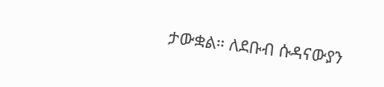ታውቋል። ለደቡብ ሱዳናውያን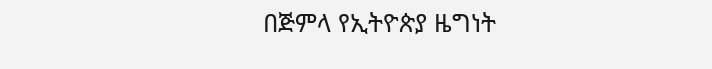በጅምላ የኢትዮጵያ ዜግነት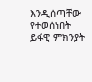እንዲሰጣቸው የተወሰነበት ይፋዊ ምክንያት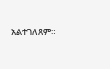አልተገለጸም።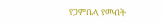የጋምቤላ የመብት